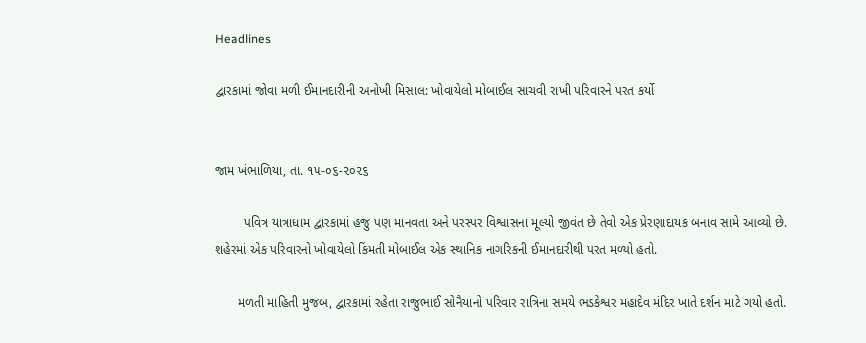Headlines

દ્વારકામાં જોવા મળી ઈમાનદારીની અનોખી મિસાલ: ખોવાયેલો મોબાઈલ સાચવી રાખી પરિવારને પરત કર્યો


જામ ખંભાળિયા, તા. ૧૫-૦૬-૨૦૨૬

        પવિત્ર યાત્રાધામ દ્વારકામાં હજુ પણ માનવતા અને પરસ્પર વિશ્વાસના મૂલ્યો જીવંત છે તેવો એક પ્રેરણાદાયક બનાવ સામે આવ્યો છે. શહેરમાં એક પરિવારનો ખોવાયેલો કિંમતી મોબાઈલ એક સ્થાનિક નાગરિકની ઈમાનદારીથી પરત મળ્યો હતો.

      મળતી માહિતી મુજબ, દ્વારકામાં રહેતા રાજુભાઈ સોનૈયાનો પરિવાર રાત્રિના સમયે ભડકેશ્વર મહાદેવ મંદિર ખાતે દર્શન માટે ગયો હતો.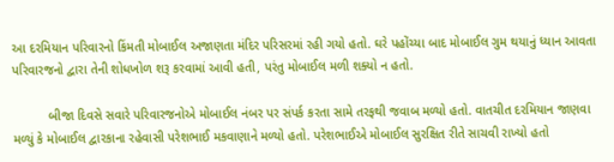આ દરમિયાન પરિવારનો કિંમતી મોબાઈલ અજાણતા મંદિર પરિસરમાં રહી ગયો હતો. ઘરે પહોંચ્યા બાદ મોબાઈલ ગુમ થયાનું ધ્યાન આવતા પરિવારજનો દ્વારા તેની શોધખોળ શરૂ કરવામાં આવી હતી, પરંતુ મોબાઈલ મળી શક્યો ન હતો.

          બીજા દિવસે સવારે પરિવારજનોએ મોબાઈલ નંબર પર સંપર્ક કરતા સામે તરફથી જવાબ મળ્યો હતો. વાતચીત દરમિયાન જાણવા મળ્યું કે મોબાઈલ દ્વારકાના રહેવાસી પરેશભાઈ મકવાણાને મળ્યો હતો. પરેશભાઈએ મોબાઈલ સુરક્ષિત રીતે સાચવી રાખ્યો હતો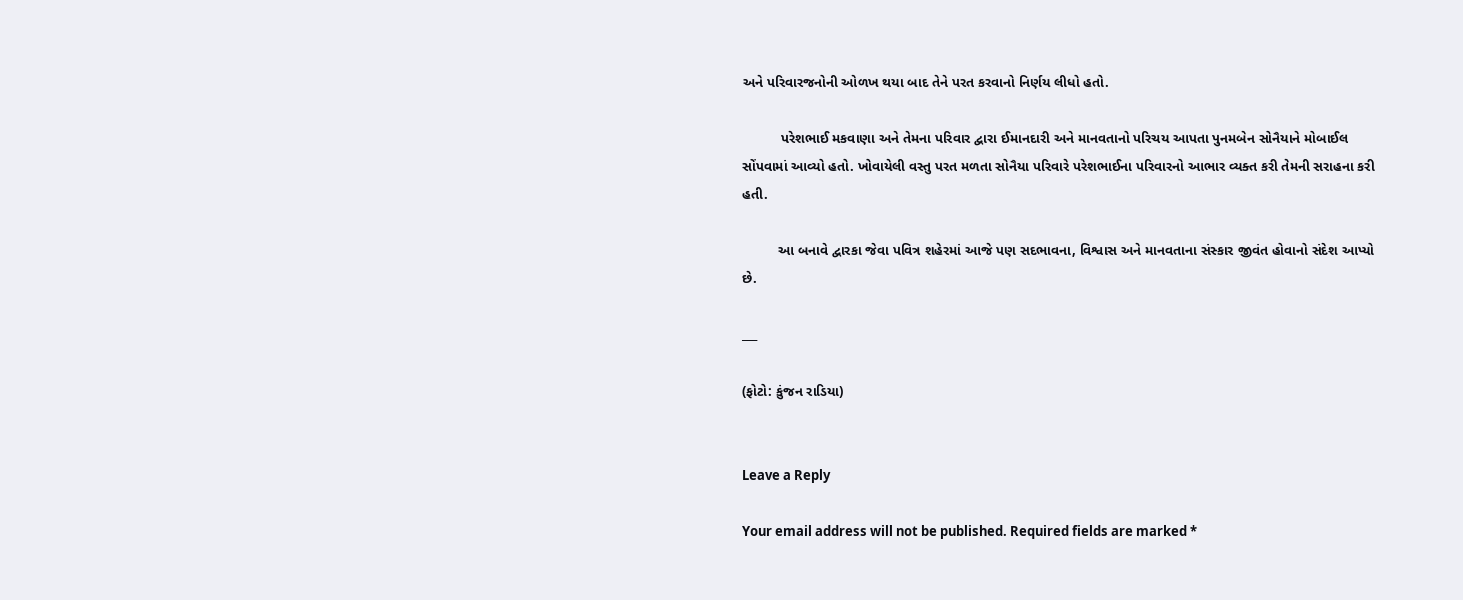અને પરિવારજનોની ઓળખ થયા બાદ તેને પરત કરવાનો નિર્ણય લીધો હતો.

          પરેશભાઈ મકવાણા અને તેમના પરિવાર દ્વારા ઈમાનદારી અને માનવતાનો પરિચય આપતા પુનમબેન સોનૈયાને મોબાઈલ સોંપવામાં આવ્યો હતો. ખોવાયેલી વસ્તુ પરત મળતા સોનૈયા પરિવારે પરેશભાઈના પરિવારનો આભાર વ્યક્ત કરી તેમની સરાહના કરી હતી.

         આ બનાવે દ્વારકા જેવા પવિત્ર શહેરમાં આજે પણ સદભાવના, વિશ્વાસ અને માનવતાના સંસ્કાર જીવંત હોવાનો સંદેશ આપ્યો છે.

___

(ફોટો: કુંજન રાડિયા)


Leave a Reply

Your email address will not be published. Required fields are marked *